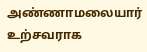அண்ணாமலையார் உற்சவராக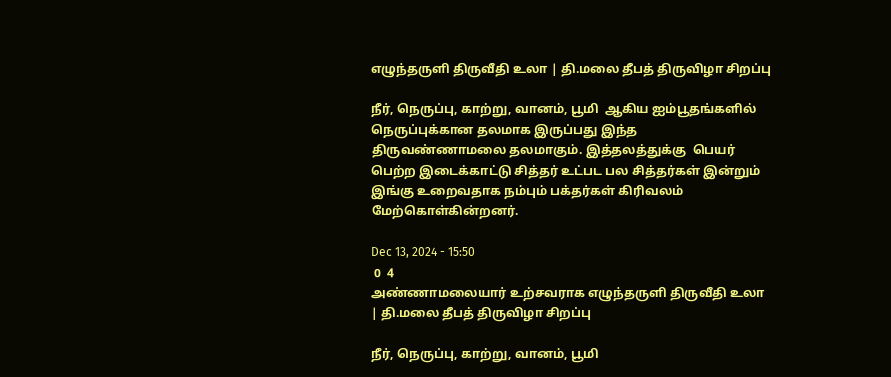எழுந்தருளி திருவீதி உலா | தி.மலை தீபத் திருவிழா சிறப்பு

நீர், நெருப்பு, காற்று, வானம், பூமி  ஆகிய ஐம்பூதங்களில் நெருப்புக்கான தலமாக இருப்பது இந்த திருவண்ணாமலை தலமாகும். இத்தலத்துக்கு  பெயர் பெற்ற இடைக்காட்டு சித்தர் உட்பட பல சித்தர்கள் இன்றும் இங்கு உறைவதாக நம்பும் பக்தர்கள் கிரிவலம் மேற்கொள்கின்றனர்.

Dec 13, 2024 - 15:50
 0  4
அண்ணாமலையார் உற்சவராக எழுந்தருளி திருவீதி உலா | தி.மலை தீபத் திருவிழா சிறப்பு

நீர், நெருப்பு, காற்று, வானம், பூமி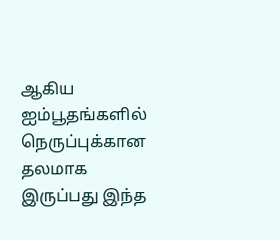ஆகிய ஐம்பூதங்களில் நெருப்புக்கான தலமாக இருப்பது இந்த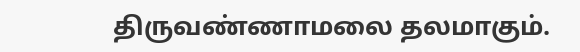திருவண்ணாமலை தலமாகும்.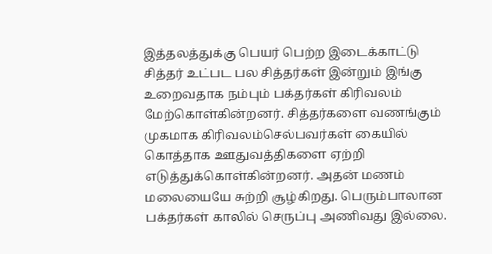இத்தலத்துக்கு பெயர் பெற்ற இடைக்காட்டு சித்தர் உட்பட பல சித்தர்கள் இன்றும் இங்கு உறைவதாக நம்பும் பக்தர்கள் கிரிவலம் மேற்கொள்கின்றனர். சித்தர்களை வணங்கும் முகமாக கிரிவலம்செல்பவர்கள் கையில் கொத்தாக ஊதுவத்திகளை ஏற்றி எடுத்துக்கொள்கின்றனர். அதன் மணம் மலையையே சுற்றி சூழ்கிறது. பெரும்பாலான பக்தர்கள் காலில் செருப்பு அணிவது இல்லை.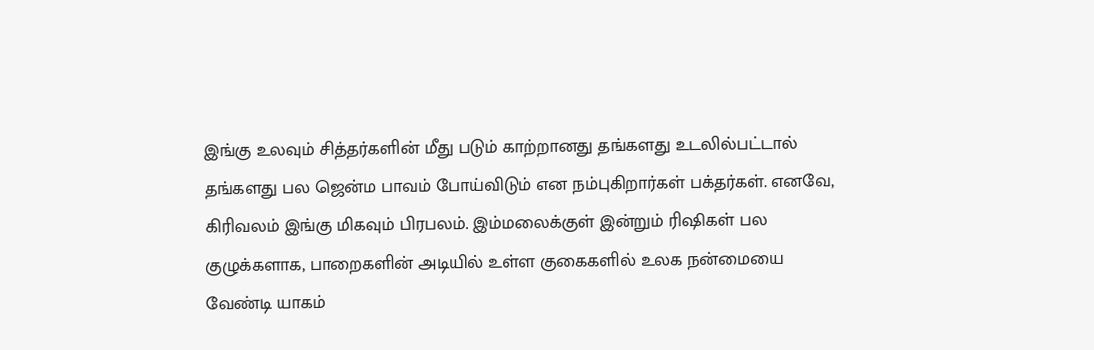இங்கு உலவும் சித்தர்களின் மீது படும் காற்றானது தங்களது உடலில்பட்டால் தங்களது பல ஜென்ம பாவம் போய்விடும் என நம்புகிறார்கள் பக்தர்கள். எனவே, கிரிவலம் இங்கு மிகவும் பிரபலம். இம்மலைக்குள் இன்றும் ரிஷிகள் பல குழுக்களாக, பாறைகளின் அடியில் உள்ள குகைகளில் உலக நன்மையை வேண்டி யாகம்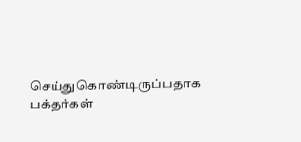செய்துகொண்டிருப்பதாக பக்தர்கள்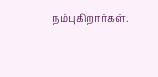நம்புகிறார்கள்.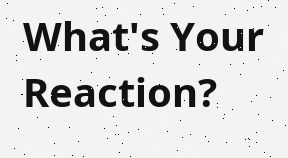What's Your Reaction?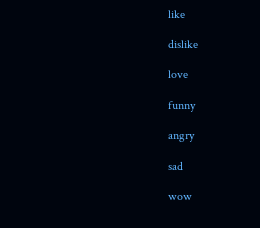like

dislike

love

funny

angry

sad

wow